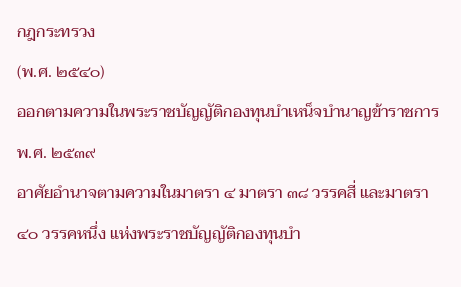กฎกระทรวง
(พ.ศ. ๒๕๔๐)
ออกตามความในพระราชบัญญัติกองทุนบำเหน็จบำนาญข้าราชการ
พ.ศ. ๒๕๓๙
อาศัยอำนาจตามความในมาตรา ๔ มาตรา ๓๘ วรรคสี่ และมาตรา ๔๐ วรรคหนึ่ง แห่งพระราชบัญญัติกองทุนบำ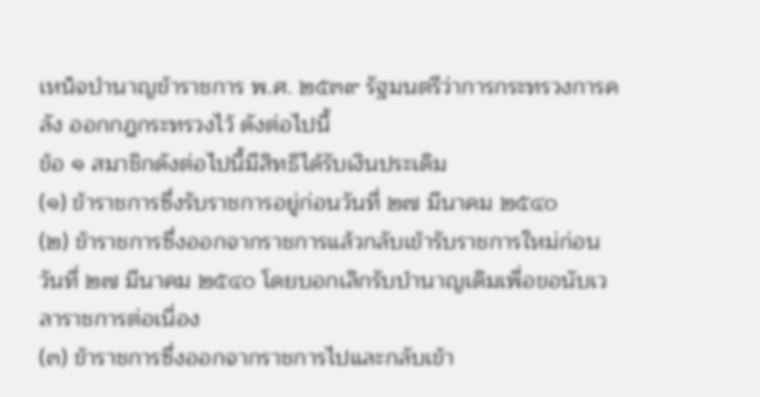เหน็จบำนาญข้าราชการ พ.ศ. ๒๕๓๙ รัฐมนตรีว่าการกระทรวงการคลัง ออกกฎกระทรวงไว้ ดังต่อไปนี้
ข้อ ๑ สมาชิกดังต่อไปนี้มีสิทธิได้รับเงินประเดิม
(๑) ข้าราชการซึ่งรับราชการอยู่ก่อนวันที่ ๒๗ มีนาคม ๒๕๔๐
(๒) ข้าราชการซึ่งออกจากราชการแล้วกลับเข้ารับราชการใหม่ก่อนวันที่ ๒๗ มีนาคม ๒๕๔๐ โดยบอกเลิกรับบำนาญเดิมเพื่อขอนับเวลาราชการต่อเนื่อง
(๓) ข้าราชการซึ่งออกจากราชการไปและกลับเข้า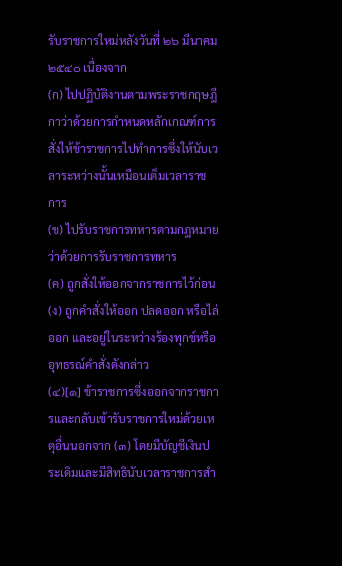รับราชการใหม่หลังวันที่ ๒๖ มีนาคม ๒๕๔๐ เนื่องจาก
(ก) ไปปฏิบัติงานตามพระราชกฤษฎีกาว่าด้วยการกำหนดหลักเกณฑ์การสั่งให้ข้าราชการไปทำการซึ่งให้นับเวลาระหว่างนั้นเหมือนเต็มเวลาราชการ
(ข) ไปรับราชการทหารตามกฎหมายว่าด้วยการรับราชการทหาร
(ค) ถูกสั่งให้ออกจากราชการไว้ก่อน
(ง) ถูกคำสั่งให้ออก ปลดออก หรือไล่ออก และอยู่ในระหว่างร้องทุกข์หรืออุทธรณ์คำสั่งดังกล่าว
(๔)[๑] ข้าราชการซึ่งออกจากราชการและกลับเข้ารับราชการใหม่ด้วยเหตุอื่นนอกจาก (๓) โดยมีบัญชีเงินประเดิมและมีสิทธินับเวลาราชการสำ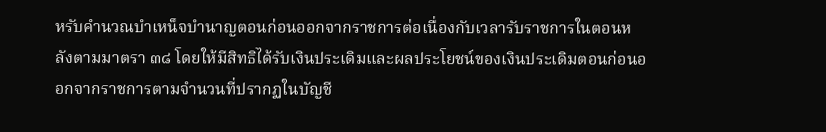หรับคำนวณบำเหน็จบำนาญตอนก่อนออกจากราชการต่อเนื่องกับเวลารับราชการในตอนหลังตามมาตรา ๓๘ โดยให้มีสิทธิได้รับเงินประเดิมและผลประโยชน์ของเงินประเดิมตอนก่อนออกจากราชการตามจำนวนที่ปรากฏในบัญชี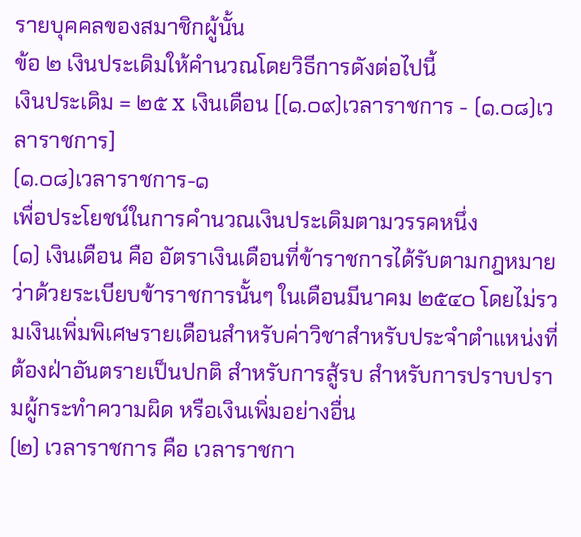รายบุคคลของสมาชิกผู้นั้น
ข้อ ๒ เงินประเดิมให้คำนวณโดยวิธีการดังต่อไปนี้
เงินประเดิม = ๒๕ x เงินเดือน [(๑.๐๙)เวลาราชการ - (๑.๐๘)เวลาราชการ]
(๑.๐๘)เวลาราชการ-๑
เพื่อประโยชน์ในการคำนวณเงินประเดิมตามวรรคหนึ่ง
(๑) เงินเดือน คือ อัตราเงินเดือนที่ข้าราชการได้รับตามกฎหมายว่าด้วยระเบียบข้าราชการนั้นๆ ในเดือนมีนาคม ๒๕๔๐ โดยไม่รวมเงินเพิ่มพิเศษรายเดือนสำหรับค่าวิชาสำหรับประจำตำแหน่งที่ต้องฝ่าอันตรายเป็นปกติ สำหรับการสู้รบ สำหรับการปราบปรามผู้กระทำความผิด หรือเงินเพิ่มอย่างอื่น
(๒) เวลาราชการ คือ เวลาราชกา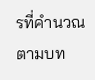รที่คำนวณตามบท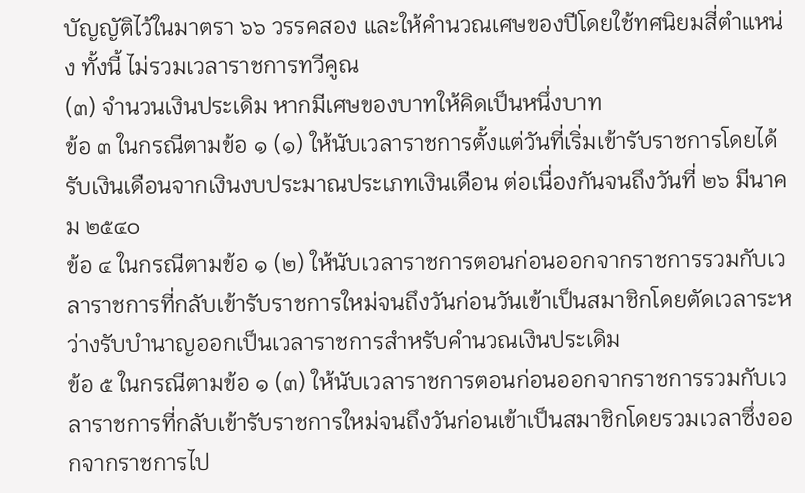บัญญัติไว้ในมาตรา ๖๖ วรรคสอง และให้คำนวณเศษของปีโดยใช้ทศนิยมสี่ตำแหน่ง ทั้งนี้ ไม่รวมเวลาราชการทวีคูณ
(๓) จำนวนเงินประเดิม หากมีเศษของบาทให้คิดเป็นหนึ่งบาท
ข้อ ๓ ในกรณีตามข้อ ๑ (๑) ให้นับเวลาราชการตั้งแต่วันที่เริ่มเข้ารับราชการโดยได้รับเงินเดือนจากเงินงบประมาณประเภทเงินเดือน ต่อเนื่องกันจนถึงวันที่ ๒๖ มีนาคม ๒๕๔๐
ข้อ ๔ ในกรณีตามข้อ ๑ (๒) ให้นับเวลาราชการตอนก่อนออกจากราชการรวมกับเวลาราชการที่กลับเข้ารับราชการใหม่จนถึงวันก่อนวันเข้าเป็นสมาชิกโดยตัดเวลาระหว่างรับบำนาญออกเป็นเวลาราชการสำหรับคำนวณเงินประเดิม
ข้อ ๕ ในกรณีตามข้อ ๑ (๓) ให้นับเวลาราชการตอนก่อนออกจากราชการรวมกับเวลาราชการที่กลับเข้ารับราชการใหม่จนถึงวันก่อนเข้าเป็นสมาชิกโดยรวมเวลาซึ่งออกจากราชการไป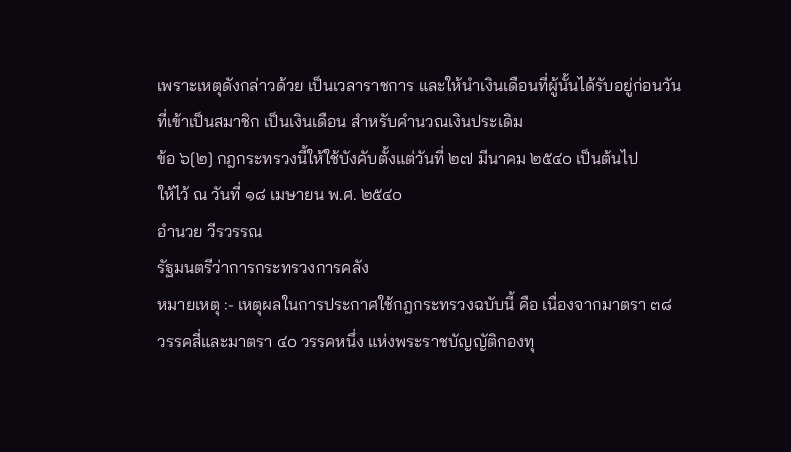เพราะเหตุดังกล่าวด้วย เป็นเวลาราชการ และให้นำเงินเดือนที่ผู้นั้นได้รับอยู่ก่อนวันที่เข้าเป็นสมาชิก เป็นเงินเดือน สำหรับคำนวณเงินประเดิม
ข้อ ๖[๒] กฎกระทรวงนี้ให้ใช้บังคับตั้งแต่วันที่ ๒๗ มีนาคม ๒๕๔๐ เป็นต้นไป
ให้ไว้ ณ วันที่ ๑๘ เมษายน พ.ศ. ๒๕๔๐
อำนวย วีรวรรณ
รัฐมนตรีว่าการกระทรวงการคลัง
หมายเหตุ :- เหตุผลในการประกาศใช้กฎกระทรวงฉบับนี้ คือ เนื่องจากมาตรา ๓๘ วรรคสี่และมาตรา ๔๐ วรรคหนึ่ง แห่งพระราชบัญญัติกองทุ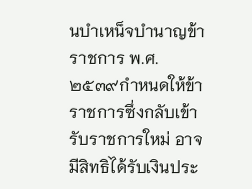นบำเหน็จบำนาญข้าราชการ พ.ศ. ๒๕๓๙กำหนดให้ข้าราชการซึ่งกลับเข้ารับราชการใหม่ อาจมีสิทธิได้รับเงินประ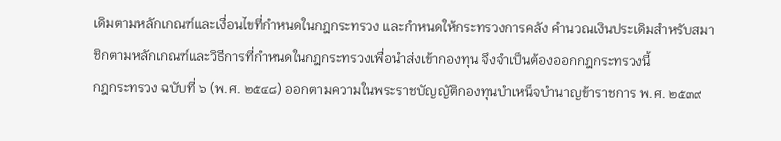เดิมตามหลักเกณฑ์และเงื่อนไขที่กำหนดในกฎกระทรวง และกำหนดให้กระทรวงการคลัง คำนวณเงินประเดิมสำหรับสมาชิกตามหลักเกณฑ์และวิธีการที่กำหนดในกฎกระทรวงเพื่อนำส่งเข้ากองทุน จึงจำเป็นต้องออกกฎกระทรวงนี้
กฎกระทรวง ฉบับที่ ๖ (พ.ศ. ๒๕๔๘) ออกตามความในพระราชบัญญัติกองทุนบำเหน็จบำนาญข้าราชการ พ.ศ. ๒๕๓๙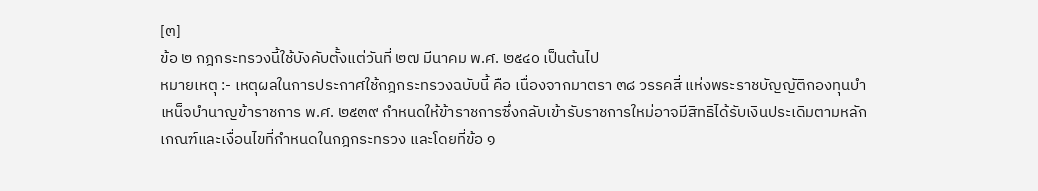[๓]
ข้อ ๒ กฎกระทรวงนี้ใช้บังคับตั้งแต่วันที่ ๒๗ มีนาคม พ.ศ. ๒๕๔๐ เป็นต้นไป
หมายเหตุ :- เหตุผลในการประกาศใช้กฎกระทรวงฉบับนี้ คือ เนื่องจากมาตรา ๓๘ วรรคสี่ แห่งพระราชบัญญัติกองทุนบำเหน็จบำนาญข้าราชการ พ.ศ. ๒๕๓๙ กำหนดให้ข้าราชการซึ่งกลับเข้ารับราชการใหม่อาจมีสิทธิได้รับเงินประเดิมตามหลักเกณฑ์และเงื่อนไขที่กำหนดในกฎกระทรวง และโดยที่ข้อ ๑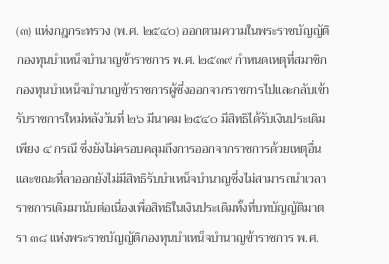(๓) แห่งกฎกระทรวง (พ.ศ. ๒๕๔๐) ออกตามความในพระราชบัญญัติกองทุนบำเหน็จบำนาญข้าราชการ พ.ศ. ๒๕๓๙ กำหนดเหตุที่สมาชิกกองทุนบำเหน็จบำนาญข้าราชการผู้ซึ่งออกจากราชการไปและกลับเข้ารับราชการใหม่หลังวันที่ ๒๖ มีนาคม ๒๕๔๐ มีสิทธิได้รับเงินประเดิมเพียง ๔ กรณี ซึ่งยังไม่ครอบคลุมถึงการออกจากราชการด้วยเหตุอื่นและขณะที่ลาออกยังไม่มีสิทธิรับบำเหน็จบำนาญซึ่งไม่สามารถนำเวลาราชการเดิมมานับต่อเนื่องเพื่อสิทธิในเงินประเดิมทั้งที่บทบัญญัติมาตรา ๓๘ แห่งพระราชบัญญัติกองทุนบำเหน็จบำนาญข้าราชการ พ.ศ.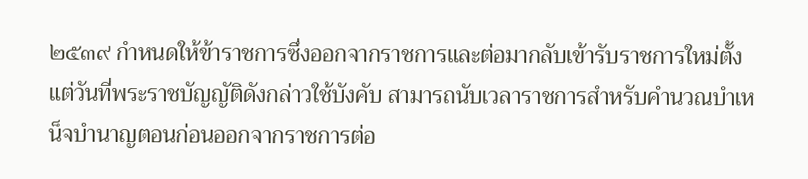๒๕๓๙ กำหนดให้ข้าราชการซึ่งออกจากราชการและต่อมากลับเข้ารับราชการใหม่ตั้งแต่วันที่พระราชบัญญัติดังกล่าวใช้บังคับ สามารถนับเวลาราชการสำหรับคำนวณบำเหน็จบำนาญตอนก่อนออกจากราชการต่อ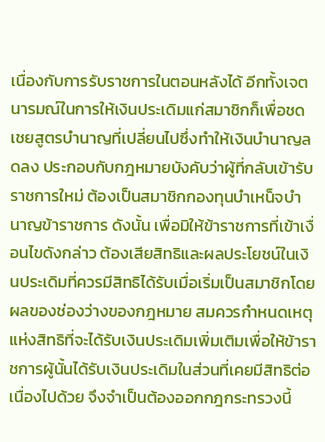เนื่องกับการรับราชการในตอนหลังได้ อีกทั้งเจตนารมณ์ในการให้เงินประเดิมแก่สมาชิกก็เพื่อชดเชยสูตรบำนาญที่เปลี่ยนไปซึ่งทำให้เงินบำนาญลดลง ประกอบกับกฎหมายบังคับว่าผู้ที่กลับเข้ารับราชการใหม่ ต้องเป็นสมาชิกกองทุนบำเหน็จบำนาญข้าราชการ ดังนั้น เพื่อมิให้ข้าราชการที่เข้าเงื่อนไขดังกล่าว ต้องเสียสิทธิและผลประโยชน์ในเงินประเดิมที่ควรมีสิทธิได้รับเมื่อเริ่มเป็นสมาชิกโดยผลของช่องว่างของกฎหมาย สมควรกำหนดเหตุแห่งสิทธิที่จะได้รับเงินประเดิมเพิ่มเติมเพื่อให้ข้าราชการผู้นั้นได้รับเงินประเดิมในส่วนที่เคยมีสิทธิต่อเนื่องไปด้วย จึงจำเป็นต้องออกกฎกระทรวงนี้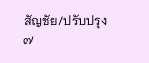สัญชัย/ปรับปรุง
๗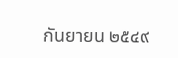กันยายน ๒๕๔๙